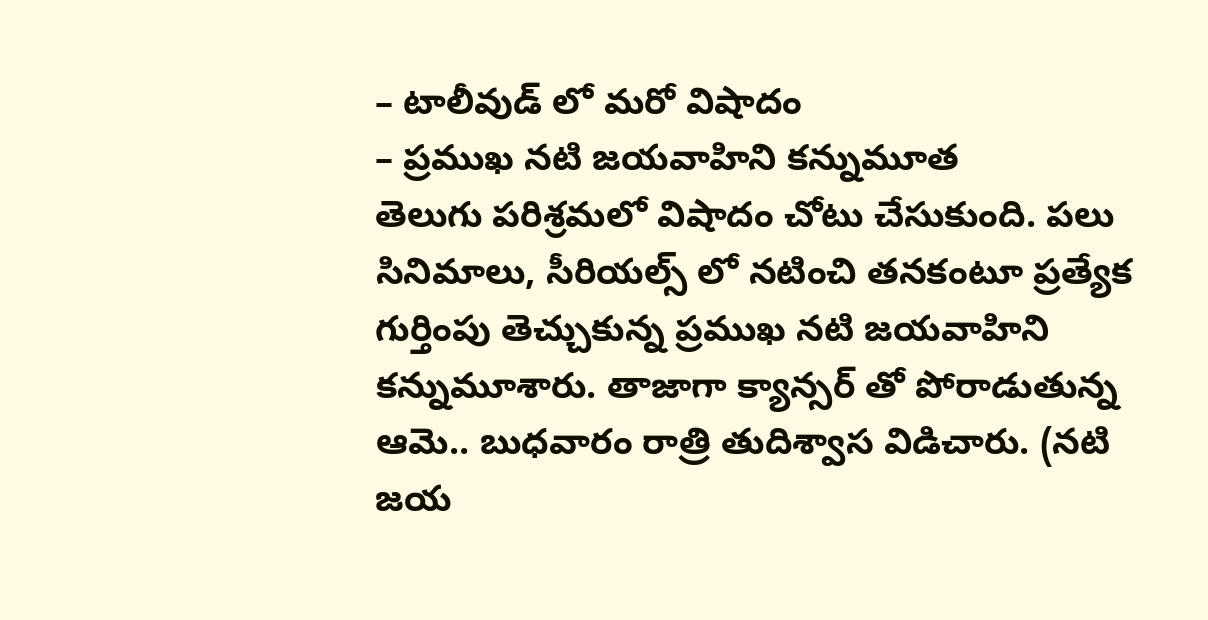– టాలీవుడ్ లో మరో విషాదం
– ప్రముఖ నటి జయవాహిని కన్నుమూత
తెలుగు పరిశ్రమలో విషాదం చోటు చేసుకుంది. పలు సినిమాలు, సీరియల్స్ లో నటించి తనకంటూ ప్రత్యేక గుర్తింపు తెచ్చుకున్న ప్రముఖ నటి జయవాహిని కన్నుమూశారు. తాజాగా క్యాన్సర్ తో పోరాడుతున్న ఆమె.. బుధవారం రాత్రి తుదిశ్వాస విడిచారు. (నటి జయ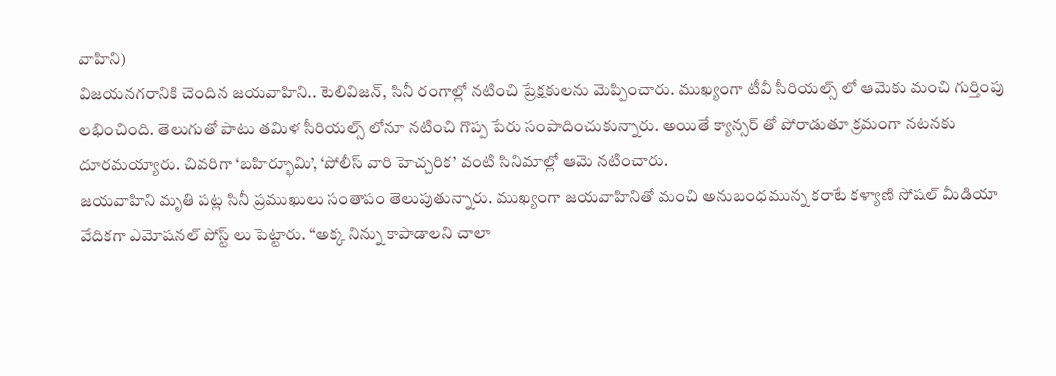వాహిని)
విజయనగరానికి చెందిన జయవాహిని.. టెలివిజన్, సినీ రంగాల్లో నటించి ప్రేక్షకులను మెప్పించారు. ముఖ్యంగా టీవీ సీరియల్స్ లో ఆమెకు మంచి గుర్తింపు లభించింది. తెలుగుతో పాటు తమిళ సీరియల్స్ లోనూ నటించి గొప్ప పేరు సంపాదించుకున్నారు. అయితే క్యాన్సర్ తో పోరాడుతూ క్రమంగా నటనకు దూరమయ్యారు. చివరిగా ‘బహిర్భూమి’, ‘పోలీస్ వారి హెచ్చరిక’ వంటి సినిమాల్లో ఆమె నటించారు.
జయవాహిని మృతి పట్ల సినీ ప్రముఖులు సంతాపం తెలుపుతున్నారు. ముఖ్యంగా జయవాహినితో మంచి అనుబంధమున్న కరాటే కళ్యాణి సోషల్ మీడియా వేదికగా ఎమోషనల్ పోస్ట్ లు పెట్టారు. “అక్క నిన్ను కాపాడాలని చాలా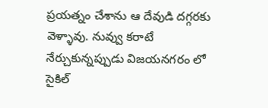ప్రయత్నం చేశాను ఆ దేవుడి దగ్గరకు వెళ్ళావు. నువ్వు కరాటే నేర్చుకున్నప్పుడు విజయనగరం లో సైకిల్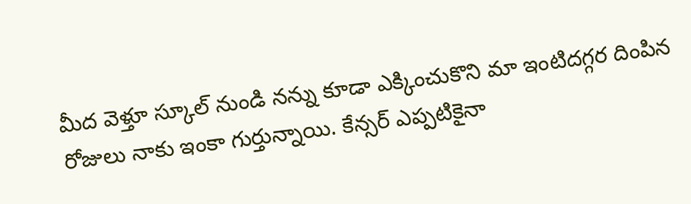మీద వెళ్తూ స్కూల్ నుండి నన్ను కూడా ఎక్కించుకొని మా ఇంటిదగ్గర దింపిన రోజులు నాకు ఇంకా గుర్తున్నాయి. కేన్సర్ ఎప్పటికైనా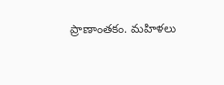ప్రాణాంతకం. మహిళలు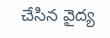చేసిన వైద్య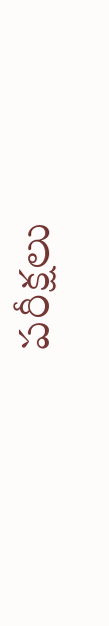పరీక్షలు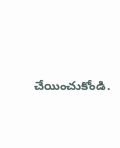చేయించుకోండి.